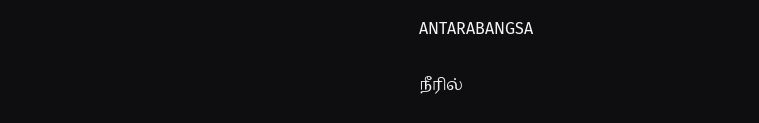ANTARABANGSA

நீரில்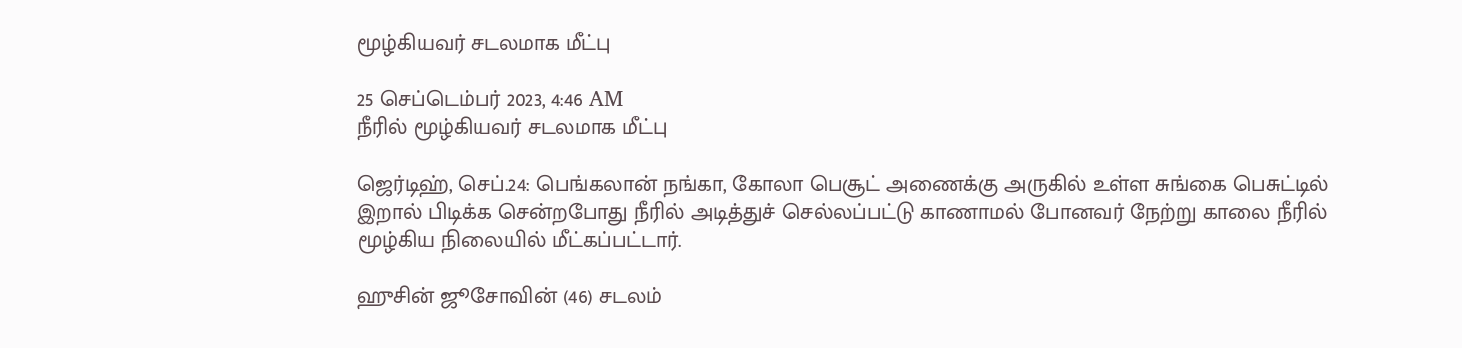மூழ்கியவர் சடலமாக மீட்பு

25 செப்டெம்பர் 2023, 4:46 AM
நீரில் மூழ்கியவர் சடலமாக மீட்பு

ஜெர்டிஹ், செப்.24: பெங்கலான் நங்கா, கோலா பெசூட் அணைக்கு அருகில் உள்ள சுங்கை பெசுட்டில் இறால் பிடிக்க சென்றபோது நீரில் அடித்துச் செல்லப்பட்டு காணாமல் போனவர் நேற்று காலை நீரில் மூழ்கிய நிலையில் மீட்கப்பட்டார்.

ஹுசின் ஜூசோவின் (46) சடலம்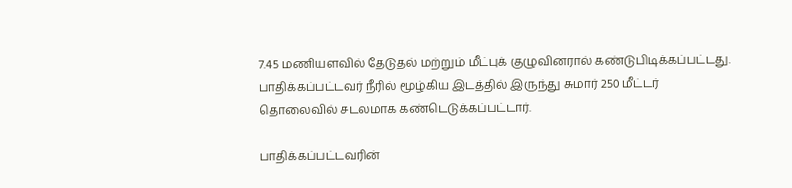7.45 மணியளவில் தேடுதல் மற்றும் மீட்புக் குழுவினரால் கண்டுபிடிக்கப்பட்டது. பாதிக்கப்பட்டவர் நீரில் மூழ்கிய இடத்தில் இருந்து சுமார் 250 மீட்டர் தொலைவில் சடலமாக கண்டெடுக்கப்பட்டார்.

பாதிக்கப்பட்டவரின்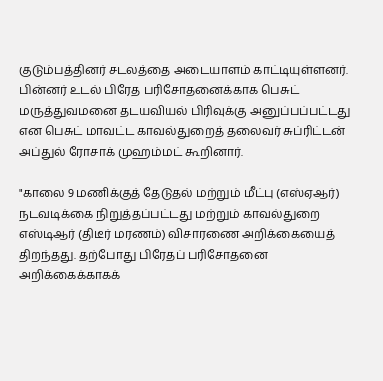குடும்பத்தினர் சடலத்தை அடையாளம் காட்டியுள்ளனர். பின்னர் உடல் பிரேத பரிசோதனைக்காக பெசுட் மருத்துவமனை தடயவியல் பிரிவுக்கு அனுப்பப்பட்டது என பெசுட் மாவட்ட காவல்துறைத் தலைவர் சுப்ரிட்டன் அப்துல் ரோசாக் முஹம்மட் கூறினார்.

"காலை 9 மணிக்குத் தேடுதல் மற்றும் மீட்பு (எஸ்ஏஆர்) நடவடிக்கை நிறுத்தப்பட்டது மற்றும் காவல்துறை எஸ்டிஆர் (திடீர் மரணம்) விசாரணை அறிக்கையைத் திறந்தது. தற்போது பிரேதப் பரிசோதனை அறிக்கைக்காகக்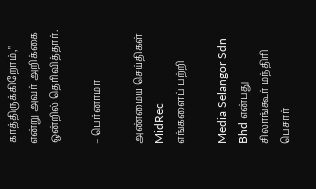காத்திருக்கிறோம்," என்று அவர் அறிக்கை ஒன்றில் தெரிவித்தார்.

– பெர்னாமா

அண்மைய செய்திகள்
MidRec
எங்களைப் பற்றி

Media Selangor Sdn Bhd என்பது சிலாங்கூர் மந்திரி பெசார்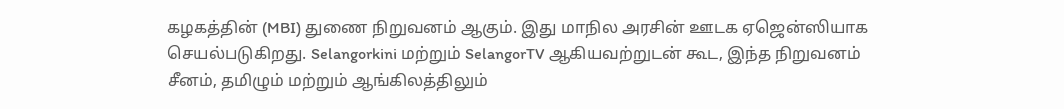கழகத்தின் (MBI) துணை நிறுவனம் ஆகும். இது மாநில அரசின் ஊடக ஏஜென்ஸியாக செயல்படுகிறது. Selangorkini மற்றும் SelangorTV ஆகியவற்றுடன் கூட, இந்த நிறுவனம் சீனம், தமிழும் மற்றும் ஆங்கிலத்திலும்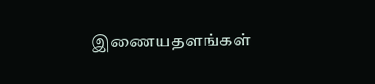இணையதளங்கள்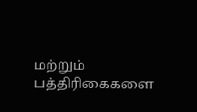மற்றும் பத்திரிகைகளை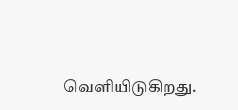வெளியிடுகிறது.